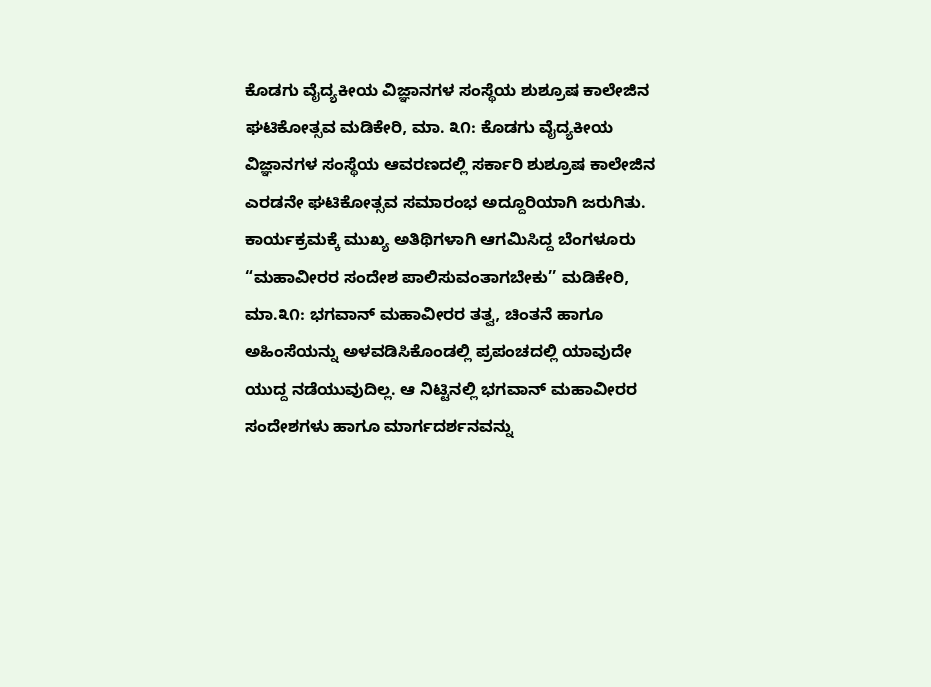ಕೊಡಗು ವೈದ್ಯಕೀಯ ವಿಜ್ಞಾನಗಳ ಸಂಸ್ಥೆಯ ಶುಶ್ರೂಷ ಕಾಲೇಜಿನ ಘಟಿಕೋತ್ಸವ ಮಡಿಕೇರಿ, ಮಾ. ೩೧: ಕೊಡಗು ವೈದ್ಯಕೀಯ ವಿಜ್ಞಾನಗಳ ಸಂಸ್ಥೆಯ ಆವರಣದಲ್ಲಿ ಸರ್ಕಾರಿ ಶುಶ್ರೂಷ ಕಾಲೇಜಿನ ಎರಡನೇ ಘಟಿಕೋತ್ಸವ ಸಮಾರಂಭ ಅದ್ದೂರಿಯಾಗಿ ಜರುಗಿತು. ಕಾರ್ಯಕ್ರಮಕ್ಕೆ ಮುಖ್ಯ ಅತಿಥಿಗಳಾಗಿ ಆಗಮಿಸಿದ್ದ ಬೆಂಗಳೂರು
“ಮಹಾವೀರರ ಸಂದೇಶ ಪಾಲಿಸುವಂತಾಗಬೇಕು’’ ಮಡಿಕೇರಿ, ಮಾ.೩೧: ಭಗವಾನ್ ಮಹಾವೀರರ ತತ್ವ, ಚಿಂತನೆ ಹಾಗೂ ಅಹಿಂಸೆಯನ್ನು ಅಳವಡಿಸಿಕೊಂಡಲ್ಲಿ ಪ್ರಪಂಚದಲ್ಲಿ ಯಾವುದೇ ಯುದ್ದ ನಡೆಯುವುದಿಲ್ಲ. ಆ ನಿಟ್ಟಿನಲ್ಲಿ ಭಗವಾನ್ ಮಹಾವೀರರ ಸಂದೇಶಗಳು ಹಾಗೂ ಮಾರ್ಗದರ್ಶನವನ್ನು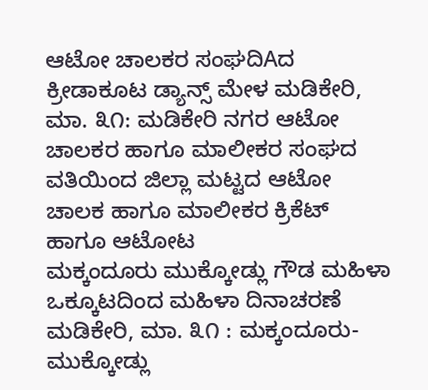ಆಟೋ ಚಾಲಕರ ಸಂಘದಿAದ ಕ್ರೀಡಾಕೂಟ ಡ್ಯಾನ್ಸ್ ಮೇಳ ಮಡಿಕೇರಿ, ಮಾ. ೩೧: ಮಡಿಕೇರಿ ನಗರ ಆಟೋ ಚಾಲಕರ ಹಾಗೂ ಮಾಲೀಕರ ಸಂಘದ ವತಿಯಿಂದ ಜಿಲ್ಲಾ ಮಟ್ಟದ ಆಟೋ ಚಾಲಕ ಹಾಗೂ ಮಾಲೀಕರ ಕ್ರಿಕೆಟ್ ಹಾಗೂ ಆಟೋಟ
ಮಕ್ಕಂದೂರು ಮುಕ್ಕೋಡ್ಲು ಗೌಡ ಮಹಿಳಾ ಒಕ್ಕೂಟದಿಂದ ಮಹಿಳಾ ದಿನಾಚರಣೆ ಮಡಿಕೇರಿ, ಮಾ. ೩೧ : ಮಕ್ಕಂದೂರು-ಮುಕ್ಕೋಡ್ಲು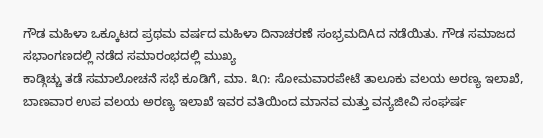ಗೌಡ ಮಹಿಳಾ ಒಕ್ಕೂಟದ ಪ್ರಥಮ ವರ್ಷದ ಮಹಿಳಾ ದಿನಾಚರಣೆ ಸಂಭ್ರಮದಿAದ ನಡೆಯಿತು. ಗೌಡ ಸಮಾಜದ ಸಭಾಂಗಣದಲ್ಲಿ ನಡೆದ ಸಮಾರಂಭದಲ್ಲಿ ಮುಖ್ಯ
ಕಾಡ್ಗಿಚ್ಚು ತಡೆ ಸಮಾಲೋಚನೆ ಸಭೆ ಕೂಡಿಗೆ, ಮಾ. ೩೧: ಸೋಮವಾರಪೇಟೆ ತಾಲೂಕು ವಲಯ ಅರಣ್ಯ ಇಲಾಖೆ, ಬಾಣವಾರ ಉಪ ವಲಯ ಅರಣ್ಯ ಇಲಾಖೆ ಇವರ ವತಿಯಿಂದ ಮಾನವ ಮತ್ತು ವನ್ಯಜೀವಿ ಸಂಘರ್ಷ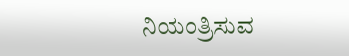ನಿಯಂತ್ರಿಸುವ